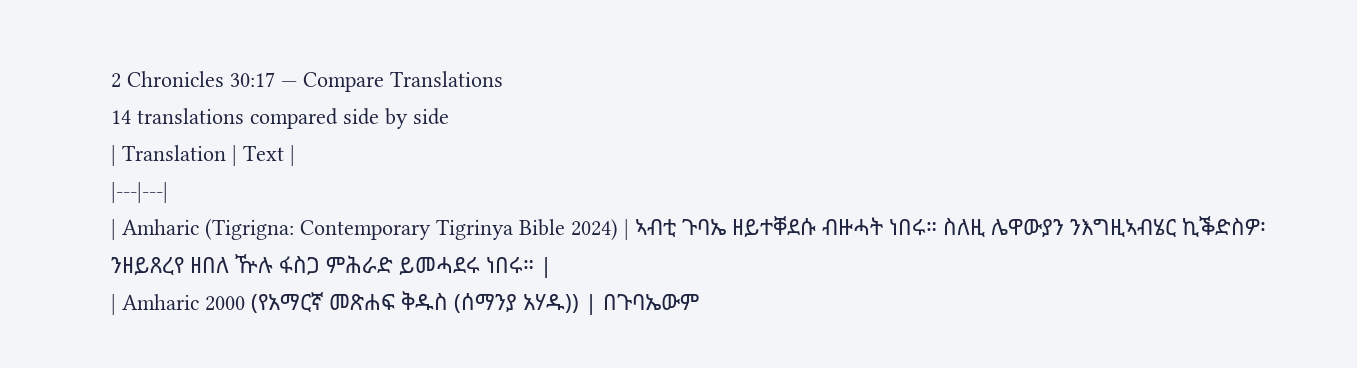2 Chronicles 30:17 — Compare Translations
14 translations compared side by side
| Translation | Text |
|---|---|
| Amharic (Tigrigna: Contemporary Tigrinya Bible 2024) | ኣብቲ ጉባኤ ዘይተቐደሱ ብዙሓት ነበሩ። ስለዚ ሌዋውያን ንእግዚኣብሄር ኪቕድስዎ፡ ንዘይጸረየ ዘበለ ዅሉ ፋስጋ ምሕራድ ይመሓደሩ ነበሩ። |
| Amharic 2000 (የአማርኛ መጽሐፍ ቅዱስ (ሰማንያ አሃዱ)) | በጉባኤውም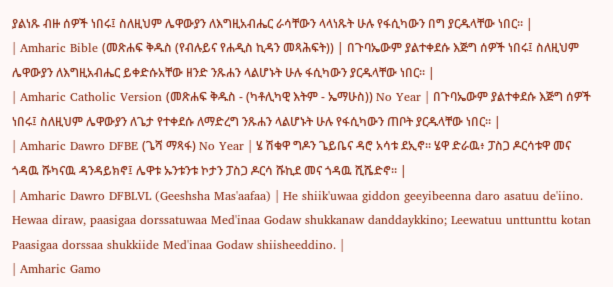ያልነጹ ብዙ ሰዎች ነበሩ፤ ስለዚህም ሌዋውያን ለእግዚአብሔር ራሳቸውን ላላነጹት ሁሉ የፋሲካውን በግ ያርዱላቸው ነበር። |
| Amharic Bible (መጽሐፍ ቅዱስ (የብሉይና የሐዲስ ኪዳን መጻሕፍት)) | በጉባኤውም ያልተቀደሱ እጅግ ሰዎች ነበሩ፤ ስለዚህም ሌዋውያን ለእግዚአብሔር ይቀድሱአቸው ዘንድ ንጹሐን ላልሆኑት ሁሉ ፋሲካውን ያርዱላቸው ነበር። |
| Amharic Catholic Version (መጽሐፍ ቅዱስ - (ካቶሊካዊ እትም - ኤማሁስ)) No Year | በጉባኤውም ያልተቀደሱ እጅግ ሰዎች ነበሩ፤ ስለዚህም ሌዋውያን ለጌታ የተቀደሱ ለማድረግ ንጹሐን ላልሆኑት ሁሉ የፋሲካውን ጠቦት ያርዱላቸው ነበር። |
| Amharic Dawro DFBE (ጌሻ ማጻፋ) No Year | ሄ ሽቁዋ ግዶን ጌይቤና ዳሮ አሳቱ ደኢኖ። ሄዋ ድራዉ፥ ፓስጋ ዶርሳቱዋ መና ጎዳዉ ሹካናዉ ዳንዳይክኖ፤ ሌዋቱ ኡንቱንቱ ኮታን ፓስጋ ዶርሳ ሹኪደ መና ጎዳዉ ሺሼድኖ። |
| Amharic Dawro DFBLVL (Geeshsha Mas'aafaa) | He shiik'uwaa giddon geeyibeenna daro asatuu de'iino. Hewaa diraw, paasigaa dorssatuwaa Med'inaa Godaw shukkanaw danddaykkino; Leewatuu unttunttu kotan Paasigaa dorssaa shukkiide Med'inaa Godaw shiisheeddino. |
| Amharic Gamo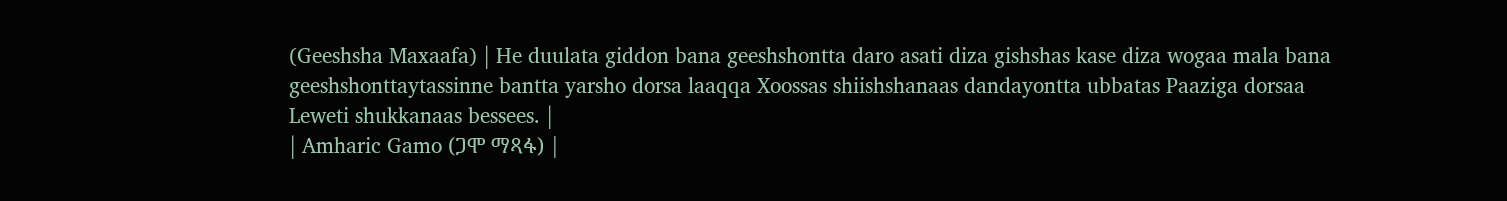(Geeshsha Maxaafa) | He duulata giddon bana geeshshontta daro asati diza gishshas kase diza wogaa mala bana geeshshonttaytassinne bantta yarsho dorsa laaqqa Xoossas shiishshanaas dandayontta ubbatas Paaziga dorsaa Leweti shukkanaas bessees. |
| Amharic Gamo (ጋሞ ማጻፋ) |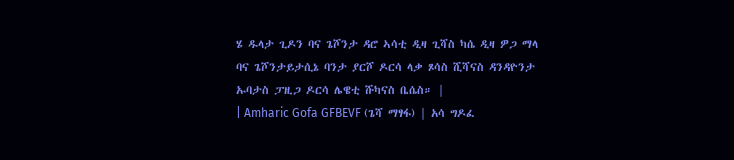ሄ ዱላታ ጊዶን ባና ጌሾንታ ዳሮ ኣሳቲ ዲዛ ጊሻስ ካሴ ዲዛ ዎጋ ማላ ባና ጌሾንታይታሲኔ ባንታ ያርሾ ዶርሳ ላቃ ጾሳስ ሺሻናስ ዳንዳዮንታ ኡባታስ ፓዚጋ ዶርሳ ሌዌቲ ሹካናስ ቤሴስ። |
| Amharic Gofa GFBEVF (ጌሻ ማፃፋ) | አሳ ግዶፈ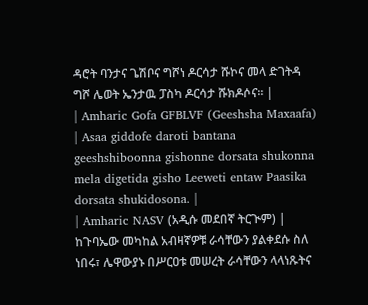ዳሮት ባንታና ጌሽቦና ግሾነ ዶርሳታ ሹኮና መላ ድገትዳ ግሾ ሌወት ኤንታዉ ፓስካ ዶርሳታ ሹክዶሶና። |
| Amharic Gofa GFBLVF (Geeshsha Maxaafa) | Asaa giddofe daroti bantana geeshshiboonna gishonne dorsata shukonna mela digetida gisho Leeweti entaw Paasika dorsata shukidosona. |
| Amharic NASV (አዲሱ መደበኛ ትርጒም) | ከጉባኤው መካከል አብዛኛዎቹ ራሳቸውን ያልቀደሱ ስለ ነበሩ፣ ሌዋውያኑ በሥርዐቱ መሠረት ራሳቸውን ላላነጹትና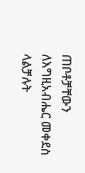ጠቦቶቻቸውን ለእግዚአብሔር መቀደስ ላልቻሉት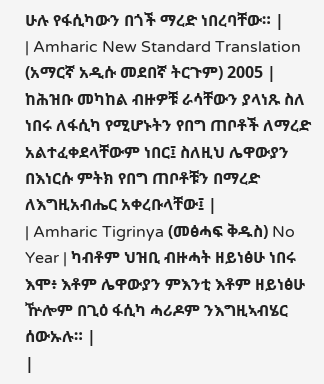ሁሉ የፋሲካውን በጎች ማረድ ነበረባቸው። |
| Amharic New Standard Translation (አማርኛ አዲሱ መደበኛ ትርጉም) 2005 | ከሕዝቡ መካከል ብዙዎቹ ራሳቸውን ያላነጹ ስለ ነበሩ ለፋሲካ የሚሆኑትን የበግ ጠቦቶች ለማረድ አልተፈቀደላቸውም ነበር፤ ስለዚህ ሌዋውያን በእነርሱ ምትክ የበግ ጠቦቶቹን በማረድ ለእግዚአብሔር አቀረቡላቸው፤ |
| Amharic Tigrinya (መፅሓፍ ቅዱስ) No Year | ካብቶም ህዝቢ ብዙሓት ዘይነፅሁ ነበሩ እሞ፥ እቶም ሌዋውያን ምእንቲ እቶም ዘይነፅሁ ዅሎም በጊዕ ፋሲካ ሓሪዶም ንእግዚኣብሄር ሰውኡሉ። |
|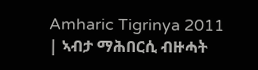Amharic Tigrinya 2011 | ኣብታ ማሕበርሲ ብዙሓት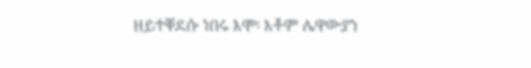ዘይተቐደሱ ነበሩ እሞ፡ እቶም ሌዋውያን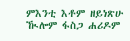ምእንቲ እቶም ዘይነጽሁ ዂሎም ፋስጋ ሐሪዶም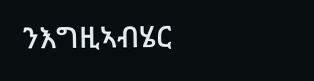ንእግዚኣብሄር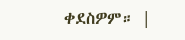ቀደስዎም። |